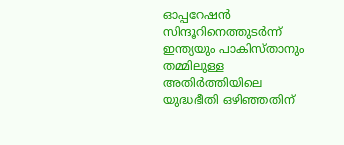ഓപ്പറേഷൻ സിന്ദൂറിനെത്തുടർന്ന് ഇന്ത്യയും പാകിസ്താനും തമ്മിലുള്ള അതിർത്തിയിലെ യുദ്ധഭീതി ഒഴിഞ്ഞതിന്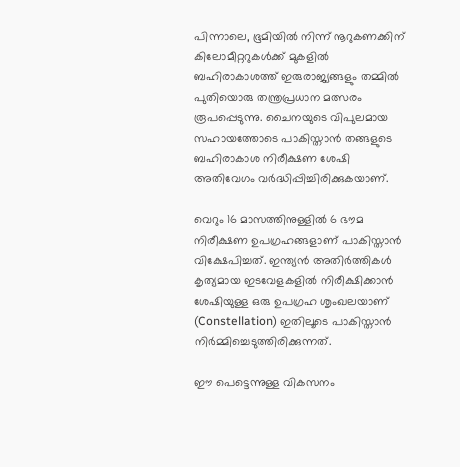പിന്നാലെ, ഭൂമിയിൽ നിന്ന് നൂറുകണക്കിന് കിലോമീറ്ററുകൾക്ക് മുകളിൽ ബഹിരാകാശത്ത് ഇരുരാജ്യങ്ങളും തമ്മിൽ പുതിയൊരു തന്ത്രപ്രധാന മത്സരം രൂപപ്പെടുന്നു. ചൈനയുടെ വിപുലമായ സഹായത്തോടെ പാകിസ്താൻ തങ്ങളുടെ ബഹിരാകാശ നിരീക്ഷണ ശേഷി അതിവേഗം വർദ്ധിപ്പിച്ചിരിക്കുകയാണ്.

വെറും 16 മാസത്തിനുള്ളിൽ 6 ഭൗമ നിരീക്ഷണ ഉപഗ്രഹങ്ങളാണ് പാകിസ്താൻ വിക്ഷേപിച്ചത്. ഇന്ത്യൻ അതിർത്തികൾ കൃത്യമായ ഇടവേളകളിൽ നിരീക്ഷിക്കാൻ ശേഷിയുള്ള ഒരു ഉപഗ്രഹ ശൃംഖലയാണ് (Constellation) ഇതിലൂടെ പാകിസ്താൻ നിർമ്മിച്ചെടുത്തിരിക്കുന്നത്.

ഈ പെട്ടെന്നുള്ള വികസനം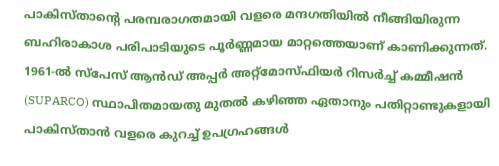പാകിസ്താന്റെ പരമ്പരാഗതമായി വളരെ മന്ദഗതിയിൽ നീങ്ങിയിരുന്ന ബഹിരാകാശ പരിപാടിയുടെ പൂർണ്ണമായ മാറ്റത്തെയാണ് കാണിക്കുന്നത്. 1961-ൽ സ്പേസ് ആൻഡ് അപ്പർ അറ്റ്മോസ്ഫിയർ റിസർച്ച് കമ്മീഷൻ (SUPARCO) സ്ഥാപിതമായതു മുതൽ കഴിഞ്ഞ ഏതാനും പതിറ്റാണ്ടുകളായി പാകിസ്താൻ വളരെ കുറച്ച് ഉപഗ്രഹങ്ങൾ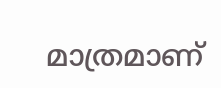മാത്രമാണ്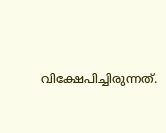വിക്ഷേപിച്ചിരുന്നത്.